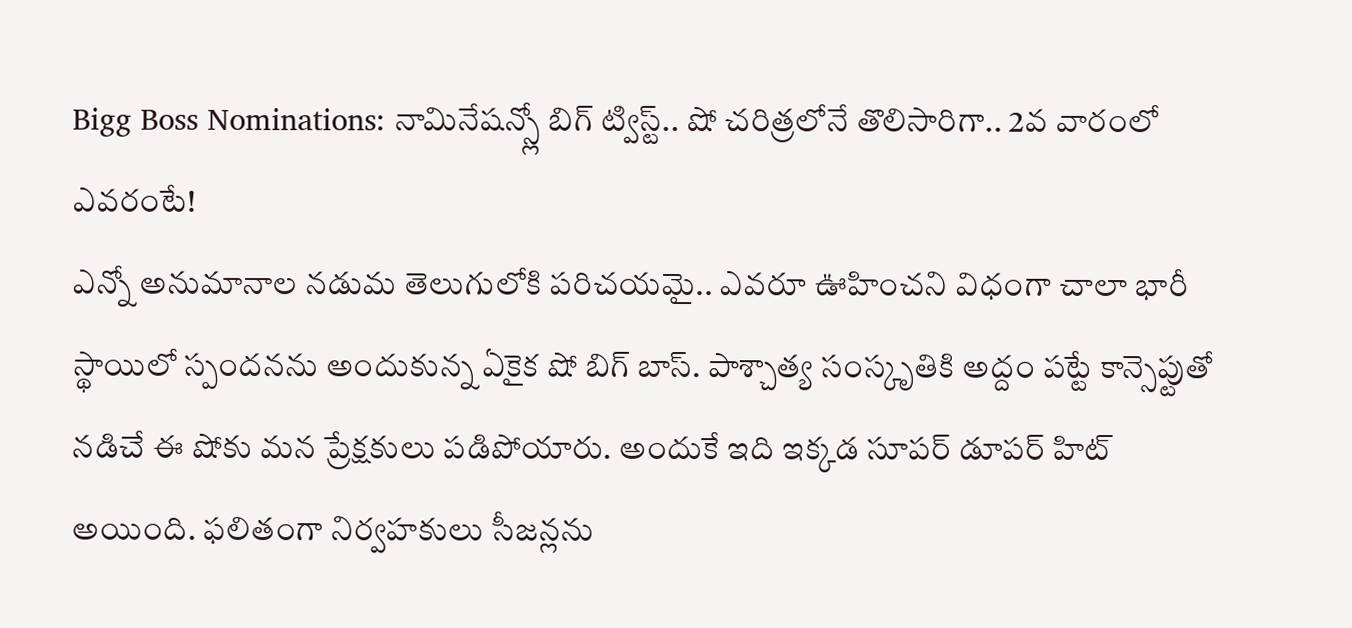Bigg Boss Nominations: నామినేషన్స్లో బిగ్ ట్విస్ట్.. షో చరిత్రలోనే తొలిసారిగా.. 2వ వారంలో ఎవరంటే!
ఎన్నో అనుమానాల నడుమ తెలుగులోకి పరిచయమై.. ఎవరూ ఊహించని విధంగా చాలా భారీ స్థాయిలో స్పందనను అందుకున్న ఏకైక షో బిగ్ బాస్. పాశ్చాత్య సంస్కృతికి అద్దం పట్టే కాన్సెప్టుతో నడిచే ఈ షోకు మన ప్రేక్షకులు పడిపోయారు. అందుకే ఇది ఇక్కడ సూపర్ డూపర్ హిట్ అయింది. ఫలితంగా నిర్వహకులు సీజన్లను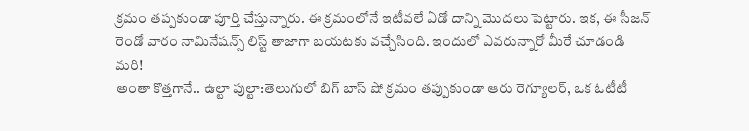క్రమం తప్పకుండా పూర్తి చేస్తున్నారు. ఈ క్రమంలోనే ఇటీవలే ఏడో దాన్ని మొదలు పెట్టారు. ఇక, ఈ సీజన్ రెండో వారం నామినేషన్స్ లిస్ట్ తాజాగా బయటకు వచ్చేసింది. ఇందులో ఎవరున్నారో మీరే చూడండి మరి!
అంతా కొత్తగానే.. ఉల్టా పుల్టా:తెలుగులో బిగ్ బాస్ షో క్రమం తప్పుకుండా ఆరు రెగ్యూలర్, ఒక ఓటీటీ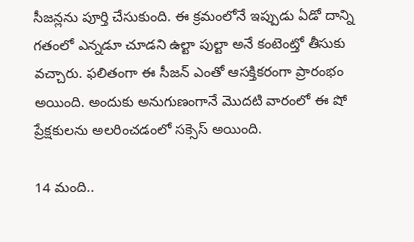సీజన్లను పూర్తి చేసుకుంది. ఈ క్రమంలోనే ఇప్పుడు ఏడో దాన్ని గతంలో ఎన్నడూ చూడని ఉల్టా పుల్టా అనే కంటెంట్తో తీసుకు వచ్చారు. ఫలితంగా ఈ సీజన్ ఎంతో ఆసక్తికరంగా ప్రారంభం అయింది. అందుకు అనుగుణంగానే మొదటి వారంలో ఈ షో ప్రేక్షకులను అలరించడంలో సక్సెస్ అయింది.

14 మంది..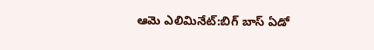ఆమె ఎలిమినేట్:బిగ్ బాస్ ఏడో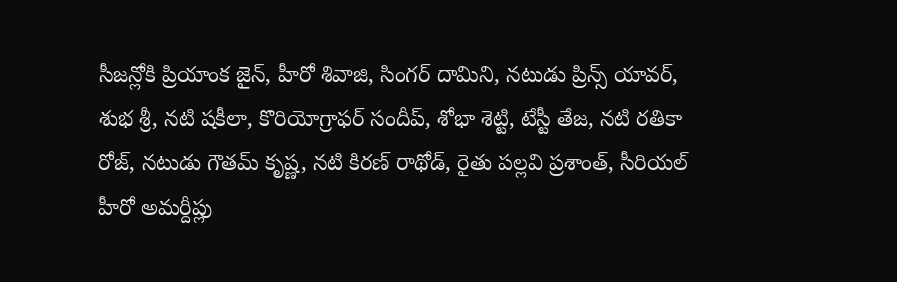సీజన్లోకి ప్రియాంక జైన్, హీరో శివాజి, సింగర్ దామిని, నటుడు ప్రిన్స్ యావర్, శుభ శ్రీ, నటి షకీలా, కొరియోగ్రాఫర్ సందీప్, శోభా శెట్టి, టేస్టీ తేజ, నటి రతికా రోజ్, నటుడు గౌతమ్ కృష్ణ, నటి కిరణ్ రాథోడ్, రైతు పల్లవి ప్రశాంత్, సీరియల్ హీరో అమర్దీప్లు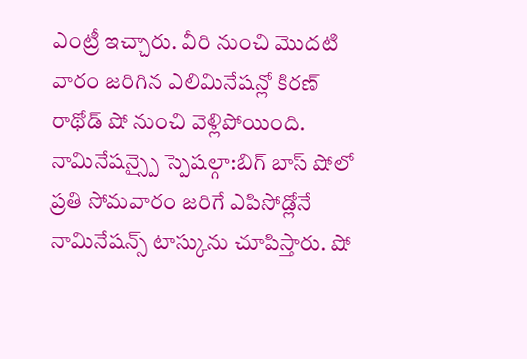ఎంట్రీ ఇచ్చారు. వీరి నుంచి మొదటి వారం జరిగిన ఎలిమినేషన్లో కిరణ్ రాథోడ్ షో నుంచి వెళ్లిపోయింది.
నామినేషన్స్పై స్పెషల్గా:బిగ్ బాస్ షోలో ప్రతి సోమవారం జరిగే ఎపిసోడ్లోనే నామినేషన్స్ టాస్కును చూపిస్తారు. షో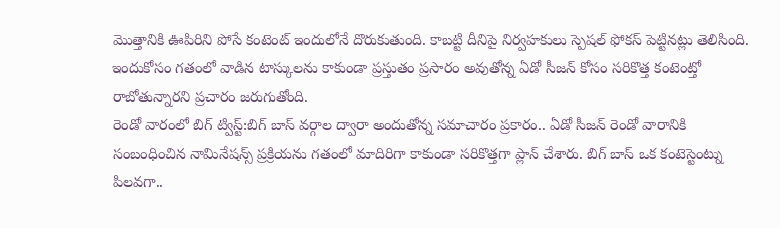మొత్తానికి ఊపిరిని పోసే కంటెంట్ ఇందులోనే దొరుకుతుంది. కాబట్టి దీనిపై నిర్వహకులు స్పెషల్ ఫోకస్ పెట్టినట్లు తెలిసింది. ఇందుకోసం గతంలో వాడిన టాస్కులను కాకుండా ప్రస్తుతం ప్రసారం అవుతోన్న ఏడో సీజన్ కోసం సరికొత్త కంటెంట్తో రాబోతున్నారని ప్రచారం జరుగుతోంది.
రెండో వారంలో బిగ్ ట్విస్ట్:బిగ్ బాస్ వర్గాల ద్వారా అందుతోన్న సమాచారం ప్రకారం.. ఏడో సీజన్ రెండో వారానికి సంబంధించిన నామినేషన్స్ ప్రక్రియను గతంలో మాదిరిగా కాకుండా సరికొత్తగా ప్లాన్ చేశారు. బిగ్ బాస్ ఒక కంటెస్టెంట్ను పిలవగా..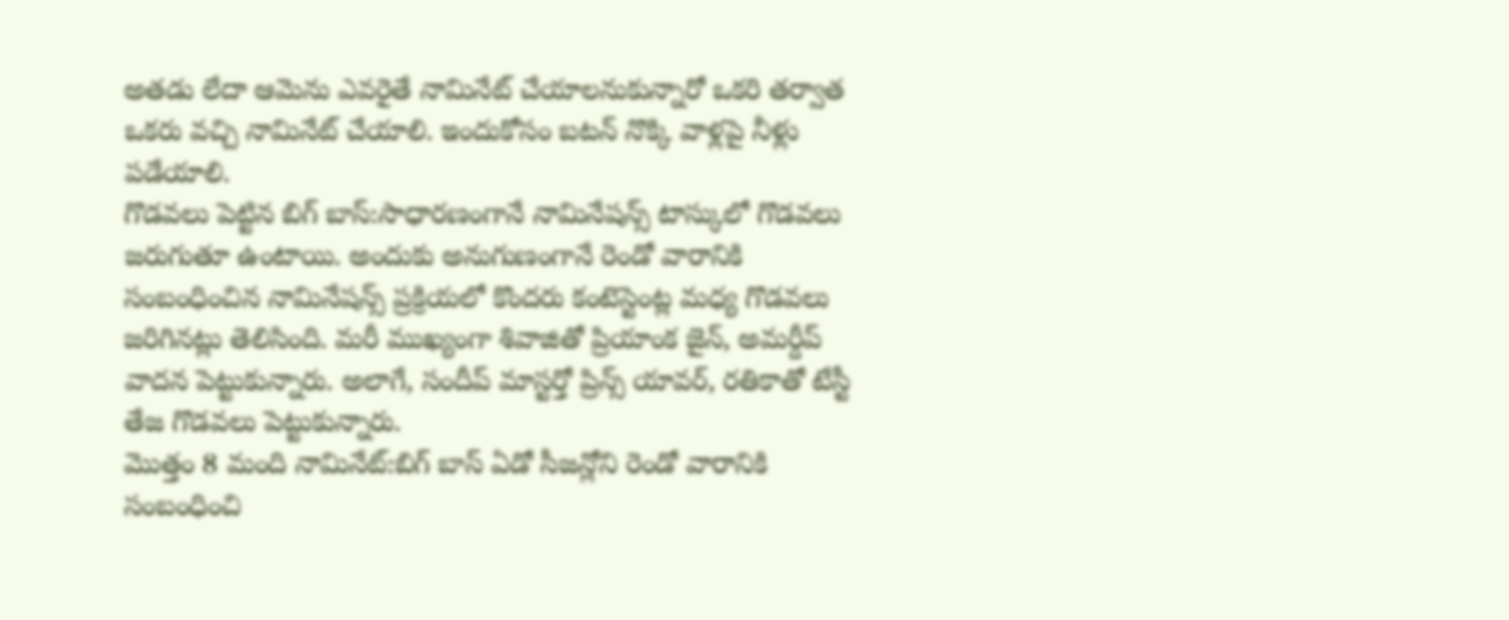అతడు లేదా ఆమెను ఎవరైతే నామినేట్ చేయాలనుకున్నారో ఒకరి తర్వాత ఒకరు వచ్చి నామినేట్ చేయాలి. ఇందుకోసం బటన్ నొక్కి వాళ్లపై నీళ్లు పడేయాలి.
గొడవలు పెట్టిన బిగ్ బాస్:సాధారణంగానే నామినేషన్స్ టాస్కులో గొడవలు జరుగుతూ ఉంటాయి. అందుకు అనుగుణంగానే రెండో వారానికి సంబంధించిన నామినేషన్స్ ప్రక్రియలో కొందరు కంటెస్టెంట్ల మధ్య గొడవలు జరిగినట్లు తెలిసింది. మరీ ముఖ్యంగా శివాజితో ప్రియాంక జైన్, అమర్దీప్ వాదన పెట్టుకున్నారు. అలాగే, సందీప్ మాస్టర్తో ప్రిన్స్ యావర్, రతికాతో టేస్టీ తేజ గొడవలు పెట్టుకున్నారు.
మొత్తం 8 మంది నామినేట్:బిగ్ బాస్ ఏడో సీజన్లోని రెండో వారానికి సంబంధించి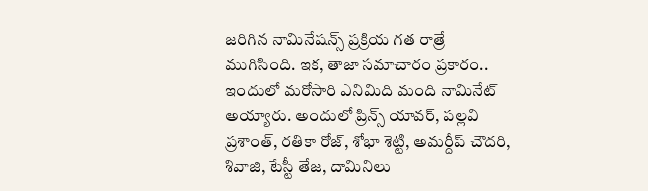జరిగిన నామినేషన్స్ ప్రక్రియ గత రాత్రే ముగిసింది. ఇక, తాజా సమాచారం ప్రకారం.. ఇందులో మరోసారి ఎనిమిది మంది నామినేట్ అయ్యారు. అందులో ప్రిన్స్ యావర్, పల్లవి ప్రశాంత్, రతికా రోజ్, శోభా శెట్టి, అమర్దీప్ చౌదరి, శివాజి, టేస్టీ తేజ, దామినిలు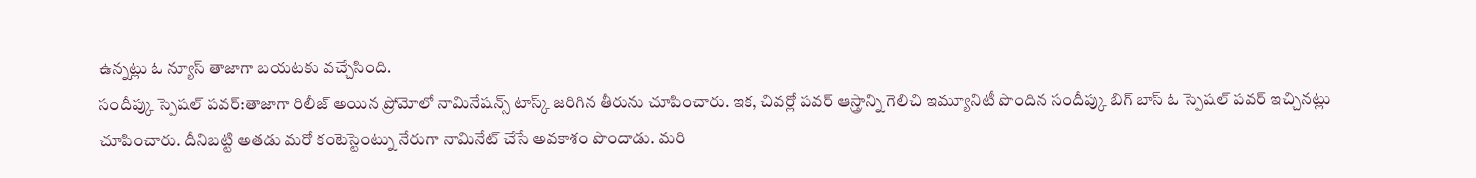ఉన్నట్లు ఓ న్యూస్ తాజాగా బయటకు వచ్చేసింది.
సందీప్కు స్పెషల్ పవర్:తాజాగా రిలీజ్ అయిన ప్రోమోలో నామినేషన్స్ టాస్క్ జరిగిన తీరును చూపించారు. ఇక, చివర్లో పవర్ ఆస్త్రాన్ని గెలిచి ఇమ్యూనిటీ పొందిన సందీప్కు బిగ్ బాస్ ఓ స్పెషల్ పవర్ ఇచ్చినట్లు చూపించారు. దీనిబట్టి అతడు మరో కంటెస్టెంట్ను నేరుగా నామినేట్ చేసే అవకాశం పొందాడు. మరి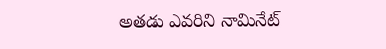అతడు ఎవరిని నామినేట్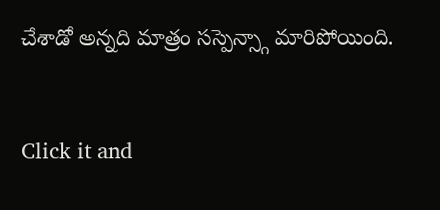చేశాడో అన్నది మాత్రం సస్పెన్స్గా మారిపోయింది.


Click it and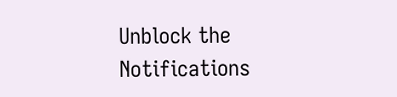Unblock the Notifications